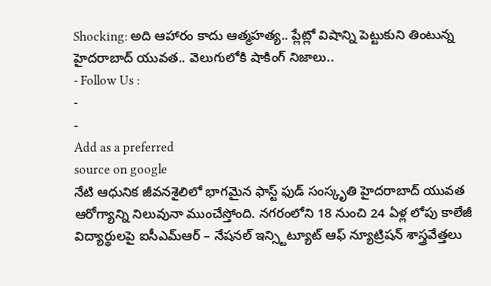Shocking: అది ఆహారం కాదు ఆత్మహత్య.. ప్లేట్లో విషాన్ని పెట్టుకుని తింటున్న హైదరాబాద్ యువత.. వెలుగులోకి షాకింగ్ నిజాలు..
- Follow Us :
-
-
Add as a preferred
source on google
నేటి ఆధునిక జీవనశైలిలో భాగమైన ఫాస్ట్ ఫుడ్ సంస్కృతి హైదరాబాద్ యువత ఆరోగ్యాన్ని నిలువునా ముంచేస్తోంది. నగరంలోని 18 నుంచి 24 ఏళ్ల లోపు కాలేజీ విద్యార్థులపై ఐసీఎమ్ఆర్ – నేషనల్ ఇన్స్టిట్యూట్ ఆఫ్ న్యూట్రిషన్ శాస్త్రవేత్తలు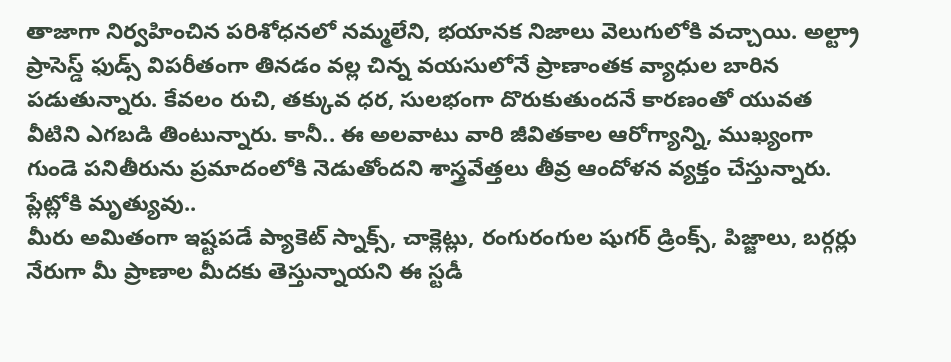తాజాగా నిర్వహించిన పరిశోధనలో నమ్మలేని, భయానక నిజాలు వెలుగులోకి వచ్చాయి. అల్ట్రా ప్రాసెస్డ్ ఫుడ్స్ విపరీతంగా తినడం వల్ల చిన్న వయసులోనే ప్రాణాంతక వ్యాధుల బారిన పడుతున్నారు. కేవలం రుచి, తక్కువ ధర, సులభంగా దొరుకుతుందనే కారణంతో యువత వీటిని ఎగబడి తింటున్నారు. కానీ.. ఈ అలవాటు వారి జీవితకాల ఆరోగ్యాన్ని, ముఖ్యంగా గుండె పనితీరును ప్రమాదంలోకి నెడుతోందని శాస్త్రవేత్తలు తీవ్ర ఆందోళన వ్యక్తం చేస్తున్నారు.
ప్లేట్లోకి మృత్యువు..
మీరు అమితంగా ఇష్టపడే ప్యాకెట్ స్నాక్స్, చాక్లెట్లు, రంగురంగుల షుగర్ డ్రింక్స్, పిజ్జాలు, బర్గర్లు నేరుగా మీ ప్రాణాల మీదకు తెస్తున్నాయని ఈ స్టడీ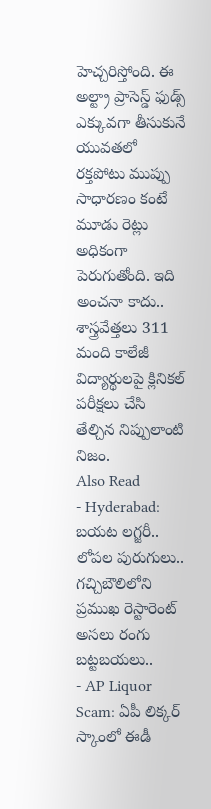హెచ్చరిస్తోంది. ఈ అల్ట్రా ప్రాసెస్డ్ ఫుడ్స్ ఎక్కువగా తీసుకునే యువతలో రక్తపోటు ముప్పు సాధారణం కంటే మూడు రెట్లు అధికంగా పెరుగుతోంది. ఇది అంచనా కాదు.. శాస్త్రవేత్తలు 311 మంది కాలేజీ విద్యార్థులపై క్లినికల్ పరీక్షలు చేసి తేల్చిన నిప్పులాంటి నిజం.
Also Read
- Hyderabad: బయట లగ్జరీ.. లోపల పురుగులు.. గచ్చిబౌలిలోని ప్రముఖ రెస్టారెంట్ అసలు రంగు బట్టబయలు..
- AP Liquor Scam: ఏపీ లిక్కర్ స్కాంలో ఈడీ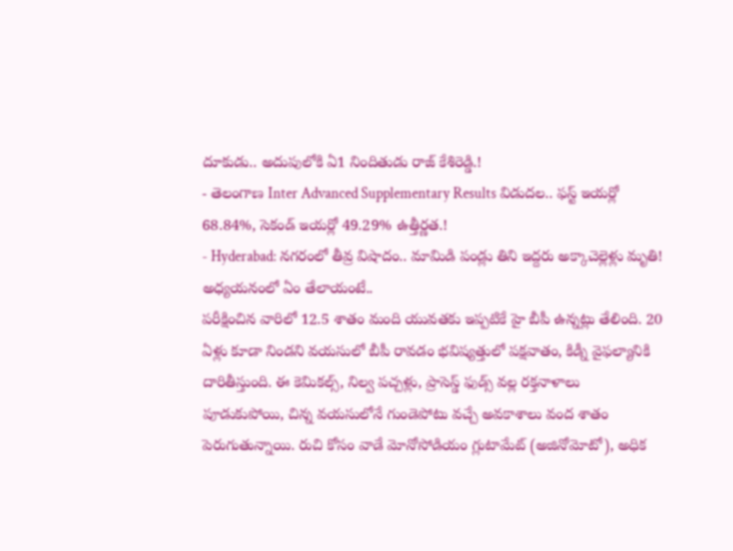దూకుడు.. అదుపులోకి ఏ1 నిందితుడు రాజ్ కేశిరెడ్డి.!
- తెలంగాణ Inter Advanced Supplementary Results విడుదల.. ఫస్ట్ ఇయర్లో 68.84%, సెకండ్ ఇయర్లో 49.29% ఉత్తీర్ణత.!
- Hyderabad: నగరంలో తీవ్ర విషాదం.. మామిడి పండ్లు తిని ఇద్దరు అక్కాచెల్లెళ్లు మృతి!
అధ్యయనంలో ఏం తేలాయంటే..
పరీక్షించిన వారిలో 12.5 శాతం మంది యువతకు ఇప్పటికే హై బీపీ ఉన్నట్లు తేలింది. 20 ఏళ్లు కూడా నిండని వయసులో బీపీ రావడం భవిష్యత్తులో పక్షవాతం, కిడ్నీ వైఫల్యానికి దారితీస్తుంది. ఈ కెమికల్స్, నిల్వ పచ్చళ్లు, ప్రాసెస్డ్ ఫుడ్స్ వల్ల రక్తనాళాలు పూడుకుపోయి, చిన్న వయసులోనే గుండెపోటు వచ్చే అవకాశాలు వంద శాతం పెరుగుతున్నాయి. రుచి కోసం వాడే మోనోసోడియం గ్లుటామేట్ (అజినోమోటో), అధిక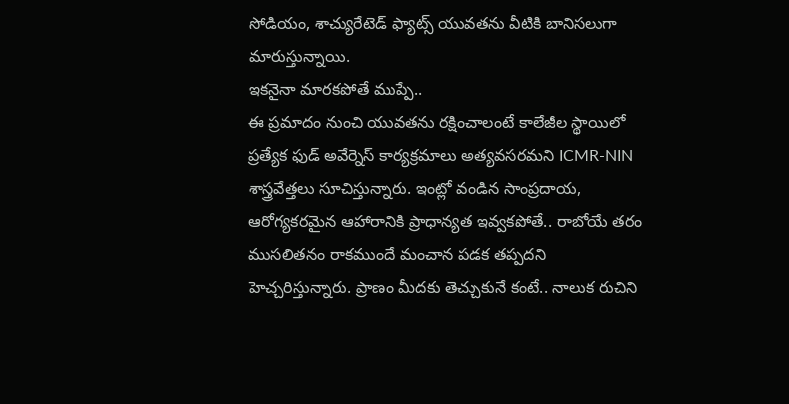సోడియం, శాచ్యురేటెడ్ ఫ్యాట్స్ యువతను వీటికి బానిసలుగా మారుస్తున్నాయి.
ఇకనైనా మారకపోతే ముప్పే..
ఈ ప్రమాదం నుంచి యువతను రక్షించాలంటే కాలేజీల స్థాయిలో ప్రత్యేక ఫుడ్ అవేర్నెస్ కార్యక్రమాలు అత్యవసరమని ICMR-NIN శాస్త్రవేత్తలు సూచిస్తున్నారు. ఇంట్లో వండిన సాంప్రదాయ, ఆరోగ్యకరమైన ఆహారానికి ప్రాధాన్యత ఇవ్వకపోతే.. రాబోయే తరం ముసలితనం రాకముందే మంచాన పడక తప్పదని హెచ్చరిస్తున్నారు. ప్రాణం మీదకు తెచ్చుకునే కంటే.. నాలుక రుచిని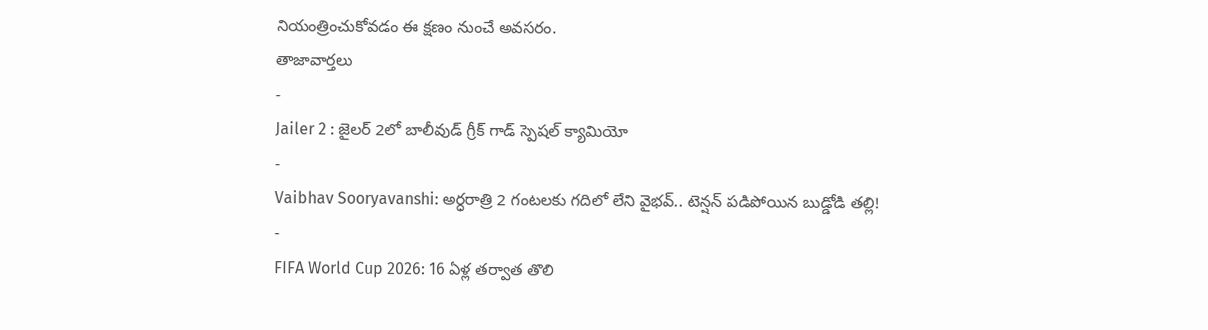నియంత్రించుకోవడం ఈ క్షణం నుంచే అవసరం.
తాజావార్తలు
-
Jailer 2 : జైలర్ 2లో బాలీవుడ్ గ్రీక్ గాడ్ స్పెషల్ క్యామియో
-
Vaibhav Sooryavanshi: అర్ధరాత్రి 2 గంటలకు గదిలో లేని వైభవ్.. టెన్షన్ పడిపోయిన బుడ్డోడి తల్లి!
-
FIFA World Cup 2026: 16 ఏళ్ల తర్వాత తొలి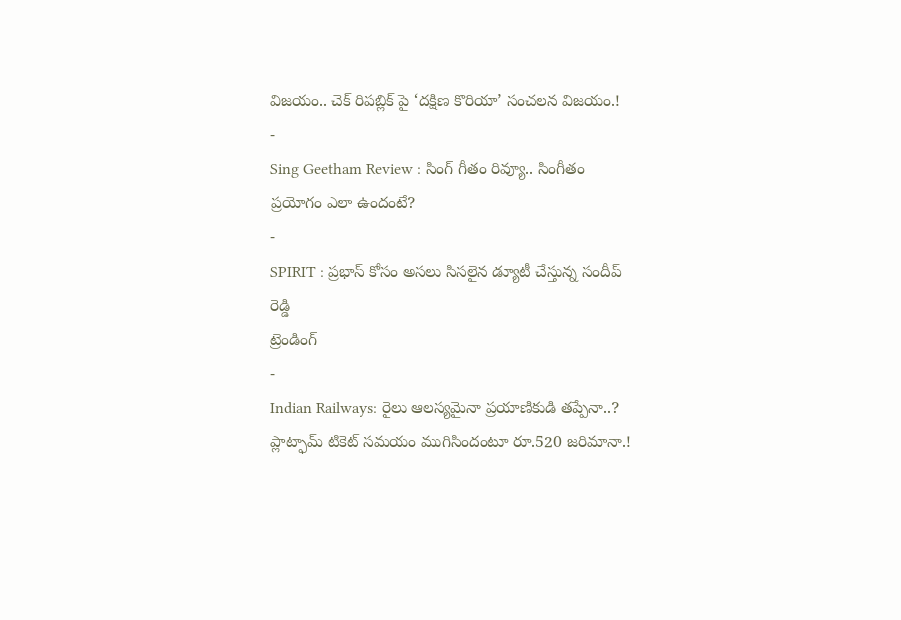విజయం.. చెక్ రిపబ్లిక్ పై ‘దక్షిణ కొరియా’ సంచలన విజయం.!
-
Sing Geetham Review : సింగ్ గీతం రివ్యూ.. సింగీతం ప్రయోగం ఎలా ఉందంటే?
-
SPIRIT : ప్రభాస్ కోసం అసలు సిసలైన డ్యూటీ చేస్తున్న సందీప్ రెడ్డి
ట్రెండింగ్
-
Indian Railways: రైలు ఆలస్యమైనా ప్రయాణికుడి తప్పేనా..? ప్లాట్ఫామ్ టికెట్ సమయం ముగిసిందంటూ రూ.520 జరిమానా.!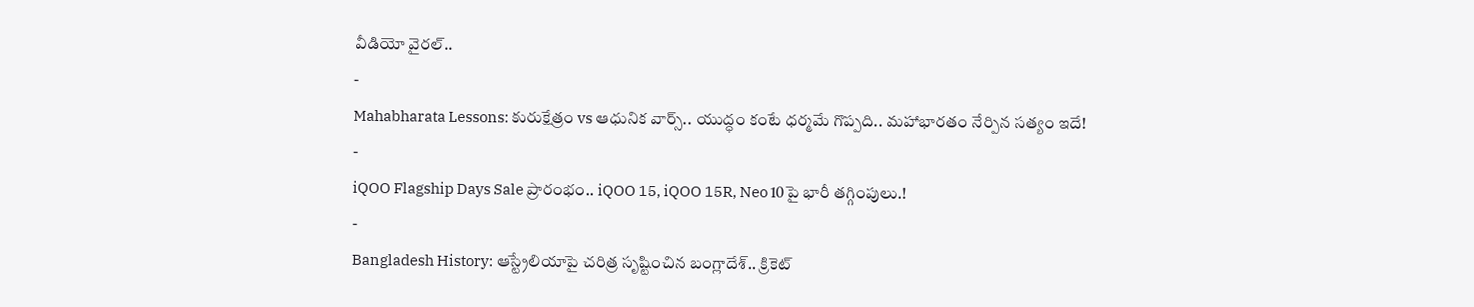వీడియో వైరల్..
-
Mahabharata Lessons: కురుక్షేత్రం vs ఆధునిక వార్స్.. యుద్ధం కంటే ధర్మమే గొప్పది.. మహాభారతం నేర్పిన సత్యం ఇదే!
-
iQOO Flagship Days Sale ప్రారంభం.. iQOO 15, iQOO 15R, Neo 10పై భారీ తగ్గింపులు.!
-
Bangladesh History: ఆస్ట్రేలియాపై చరిత్ర సృష్టించిన బంగ్లాదేశ్.. క్రికెట్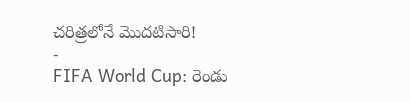చరిత్రలోనే మొదటిసారి!
-
FIFA World Cup: రెండు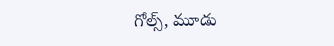గోల్స్, మూడు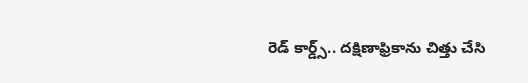రెడ్ కార్డ్స్.. దక్షిణాఫ్రికాను చిత్తు చేసి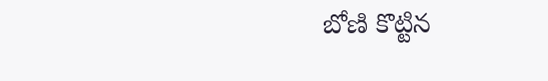బోణి కొట్టిన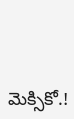మెక్సికో.!